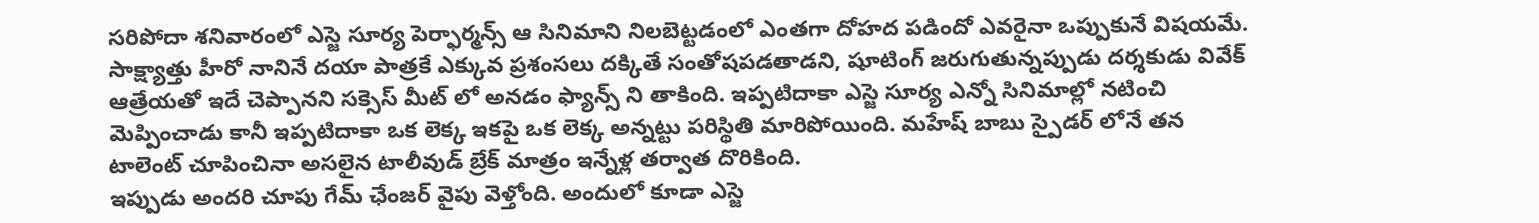సరిపోదా శనివారంలో ఎస్జె సూర్య పెర్ఫార్మన్స్ ఆ సినిమాని నిలబెట్టడంలో ఎంతగా దోహద పడిందో ఎవరైనా ఒప్పుకునే విషయమే. సాక్ష్యాత్తు హీరో నానినే దయా పాత్రకే ఎక్కువ ప్రశంసలు దక్కితే సంతోషపడతాడని, షూటింగ్ జరుగుతున్నప్పుడు దర్శకుడు వివేక్ ఆత్రేయతో ఇదే చెప్పానని సక్సెస్ మీట్ లో అనడం ఫ్యాన్స్ ని తాకింది. ఇప్పటిదాకా ఎస్జె సూర్య ఎన్నో సినిమాల్లో నటించి మెప్పించాడు కానీ ఇప్పటిదాకా ఒక లెక్క ఇకపై ఒక లెక్క అన్నట్టు పరిస్థితి మారిపోయింది. మహేష్ బాబు స్పైడర్ లోనే తన టాలెంట్ చూపించినా అసలైన టాలీవుడ్ బ్రేక్ మాత్రం ఇన్నేళ్ల తర్వాత దొరికింది.
ఇప్పుడు అందరి చూపు గేమ్ ఛేంజర్ వైపు వెళ్తోంది. అందులో కూడా ఎస్జె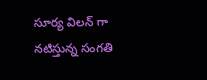సూర్య విలన్ గా నటిస్తున్న సంగతి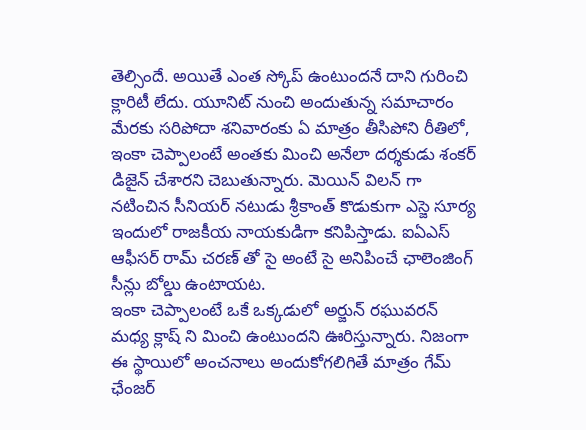తెల్సిందే. అయితే ఎంత స్కోప్ ఉంటుందనే దాని గురించి క్లారిటీ లేదు. యూనిట్ నుంచి అందుతున్న సమాచారం మేరకు సరిపోదా శనివారంకు ఏ మాత్రం తీసిపోని రీతిలో, ఇంకా చెప్పాలంటే అంతకు మించి అనేలా దర్శకుడు శంకర్ డిజైన్ చేశారని చెబుతున్నారు. మెయిన్ విలన్ గా నటించిన సీనియర్ నటుడు శ్రీకాంత్ కొడుకుగా ఎస్జె సూర్య ఇందులో రాజకీయ నాయకుడిగా కనిపిస్తాడు. ఐఏఎస్ ఆఫీసర్ రామ్ చరణ్ తో సై అంటే సై అనిపించే ఛాలెంజింగ్ సీన్లు బోల్డు ఉంటాయట.
ఇంకా చెప్పాలంటే ఒకే ఒక్కడులో అర్జున్ రఘువరన్ మధ్య క్లాష్ ని మించి ఉంటుందని ఊరిస్తున్నారు. నిజంగా ఈ స్థాయిలో అంచనాలు అందుకోగలిగితే మాత్రం గేమ్ ఛేంజర్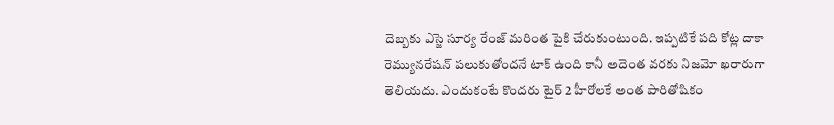దెబ్బకు ఎస్జె సూర్య రేంజ్ మరింత పైకి చేరుకుంటుంది. ఇప్పటికే పది కోట్ల దాకా రెమ్యునరేషన్ పలుకుతోందనే టాక్ ఉంది కానీ అదెంత వరకు నిజమో ఖరారుగా తెలియదు. ఎందుకంటే కొందరు టైర్ 2 హీరోలకే అంత పారితోషికం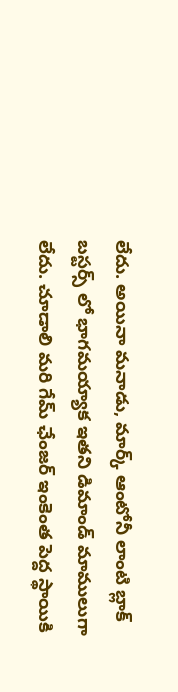లేదు. అయినా మనాడు, మార్క్ ఆంటోనీ లాంటి బ్లాక్ బస్టర్స్ లో భాగమయ్యాక ఇతని డిమాండ్ మాములుగా లేదు. చూడాలి మరి గేమ్ ఛేంజర్ ఇంకెంత పెద్ద స్థాయికి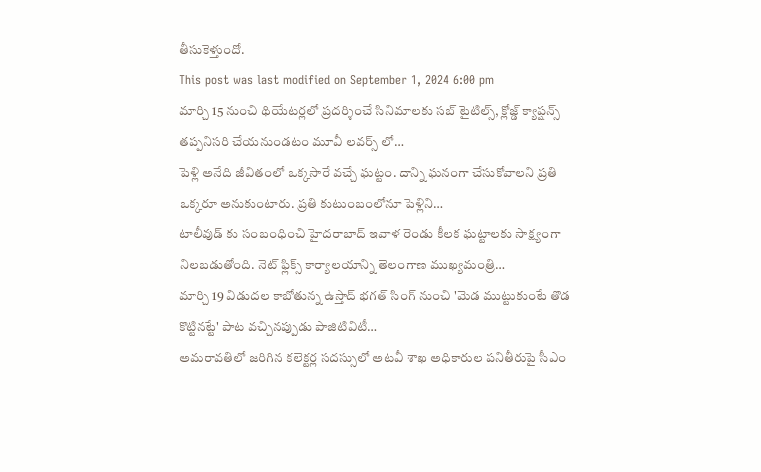తీసుకెళ్తుందో.
This post was last modified on September 1, 2024 6:00 pm
మార్చి 15 నుంచి థియేటర్లలో ప్రదర్శించే సినిమాలకు సబ్ టైటిల్స్, క్లోజ్డ్ క్యాప్షన్స్ తప్పనిసరి చేయనుండటం మూవీ లవర్స్ లో…
పెళ్లి అనేది జీవితంలో ఒక్కసారే వచ్చే ఘట్టం. దాన్ని ఘనంగా చేసుకోవాలని ప్రతి ఒక్కరూ అనుకుంటారు. ప్రతి కుటుంబంలోనూ పెళ్లిని…
టాలీవుడ్ కు సంబంధించి హైదరాబాద్ ఇవాళ రెండు కీలక ఘట్టాలకు సాక్ష్యంగా నిలబడుతోంది. నెట్ ఫ్లిక్స్ కార్యాలయాన్ని తెలంగాణ ముఖ్యమంత్రి…
మార్చి 19 విడుదల కాబోతున్న ఉస్తాద్ భగత్ సింగ్ నుంచి 'మెడ ముట్టుకుంటే తొడ కొట్టినట్టే' పాట వచ్చినప్పుడు పాజిటివిటీ…
అమరావతిలో జరిగిన కలెక్టర్ల సదస్సులో అటవీ శాఖ అధికారుల పనితీరుపై సీఎం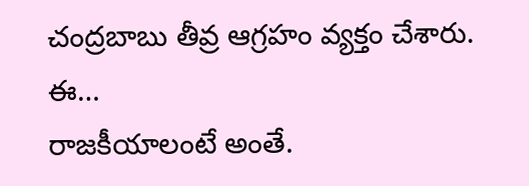చంద్రబాబు తీవ్ర ఆగ్రహం వ్యక్తం చేశారు. ఈ…
రాజకీయాలంటే అంతే.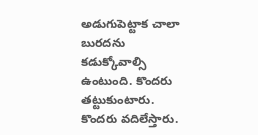అడుగుపెట్టాక చాలా బురదను కడుక్కోవాల్సి ఉంటుంది. కొందరు తట్టుకుంటారు. కొందరు వదిలేస్తారు.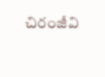చిరంజీవి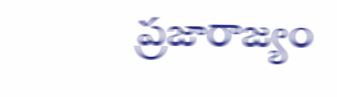ప్రజారాజ్యం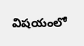విషయంలో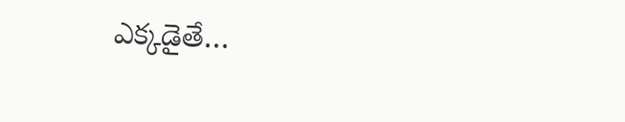ఎక్కడైతే…